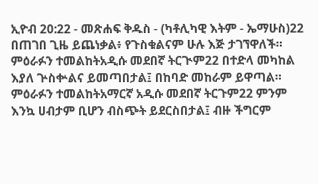ኢዮብ 20:22 - መጽሐፍ ቅዱስ - (ካቶሊካዊ እትም - ኤማሁስ)22 በጠገበ ጊዜ ይጨነቃል፥ የጉስቁልናም ሁሉ እጅ ታገኘዋለች። ምዕራፉን ተመልከትአዲሱ መደበኛ ትርጒም22 በተድላ መካከል እያለ ጕስቍልና ይመጣበታል፤ በከባድ መከራም ይዋጣል። ምዕራፉን ተመልከትአማርኛ አዲሱ መደበኛ ትርጉም22 ምንም እንኳ ሀብታም ቢሆን ብስጭት ይደርስበታል፤ ብዙ ችግርም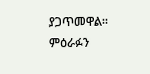ያጋጥመዋል። ምዕራፉን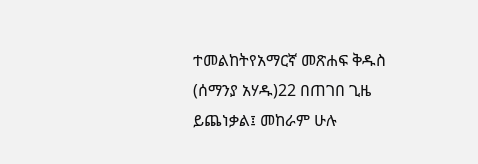ተመልከትየአማርኛ መጽሐፍ ቅዱስ (ሰማንያ አሃዱ)22 በጠገበ ጊዜ ይጨነቃል፤ መከራም ሁሉ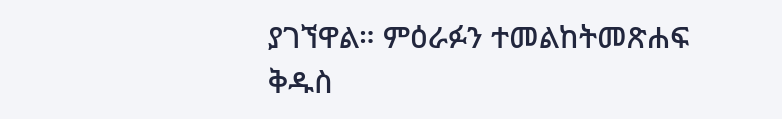ያገኘዋል። ምዕራፉን ተመልከትመጽሐፍ ቅዱስ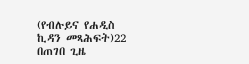(የብሉይና የሐዲስ ኪዳን መጻሕፍት)22 በጠገበ ጊዜ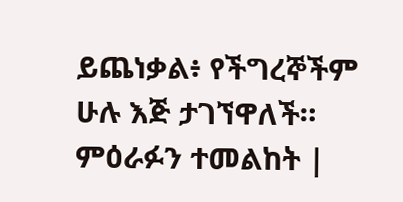ይጨነቃል፥ የችግረኞችም ሁሉ እጅ ታገኘዋለች። ምዕራፉን ተመልከት |